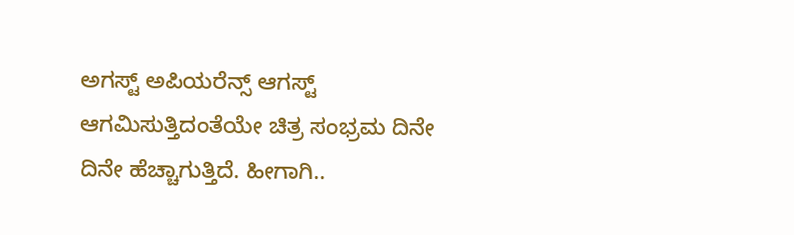ಅಗಸ್ಟ್ ಅಪಿಯರೆನ್ಸ್ ಆಗಸ್ಟ್ ಆಗಮಿಸುತ್ತಿದಂತೆಯೇ ಚಿತ್ರ ಸಂಭ್ರಮ ದಿನೇ ದಿನೇ ಹೆಚ್ಚಾಗುತ್ತಿದೆ. ಹೀಗಾಗಿ..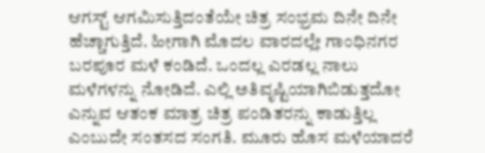ಆಗಸ್ಟ್ ಆಗಮಿಸುತ್ತಿದಂತೆಯೇ ಚಿತ್ರ ಸಂಭ್ರಮ ದಿನೇ ದಿನೇ ಹೆಚ್ಚಾಗುತ್ತಿದೆ. ಹೀಗಾಗಿ ಮೊದಲ ವಾರದಲ್ಲೇ ಗಾಂಧಿನಗರ ಬರಪೂರ ಮಳೆ ಕಂಡಿದೆ. ಒಂದಲ್ಲ ಎರಡಲ್ಲ ನಾಲು ಮಳೆಗಳನ್ನು ನೋಡಿದೆ. ಎಲ್ಲಿ ಅತಿವೃಷ್ಟಿಯಾಗಿಬಿಡುತ್ತದೋ ಎನ್ನುವ ಆತಂಕ ಮಾತ್ರ ಚಿತ್ರ ಪಂಡಿತರನ್ನು ಕಾಡುತ್ತಿಲ್ಲ ಎಂಬುದೇ ಸಂತಸದ ಸಂಗತಿ. ಮೂರು ಹೊಸ ಮಳೆಯಾದರೆ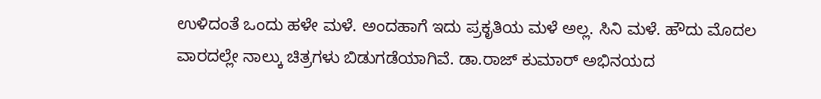ಉಳಿದಂತೆ ಒಂದು ಹಳೇ ಮಳೆ. ಅಂದಹಾಗೆ ಇದು ಪ್ರಕೃತಿಯ ಮಳೆ ಅಲ್ಲ. ಸಿನಿ ಮಳೆ. ಹೌದು ಮೊದಲ ವಾರದಲ್ಲೇ ನಾಲ್ಕು ಚಿತ್ರಗಳು ಬಿಡುಗಡೆಯಾಗಿವೆ. ಡಾ.ರಾಜ್ ಕುಮಾರ್ ಅಭಿನಯದ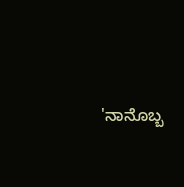'ನಾನೊಬ್ಬ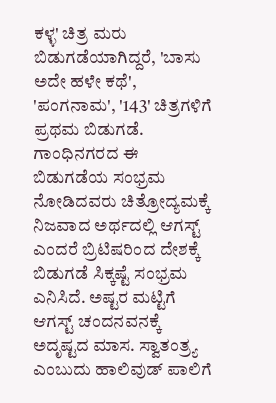ಕಳ್ಳ' ಚಿತ್ರ ಮರು ಬಿಡುಗಡೆಯಾಗಿದ್ದರೆ, 'ಬಾಸು ಅದೇ ಹಳೇ ಕಥೆ', 'ಪಂಗನಾಮ', '143' ಚಿತ್ರಗಳಿಗೆ ಪ್ರಥಮ ಬಿಡುಗಡೆ. ಗಾಂಧಿನಗರದ ಈ ಬಿಡುಗಡೆಯ ಸಂಭ್ರಮ ನೋಡಿದವರು ಚಿತ್ರೋದ್ಯಮಕ್ಕೆ ನಿಜವಾದ ಅರ್ಥದಲ್ಲಿ ಆಗಸ್ಟ್ ಎಂದರೆ ಬ್ರಿಟಿಷರಿಂದ ದೇಶಕ್ಕೆ ಬಿಡುಗಡೆ ಸಿಕ್ಕಷ್ಟೆ ಸಂಭ್ರಮ ಎನಿಸಿದೆ. ಅಷ್ಟರ ಮಟ್ಟಿಗೆ ಆಗಸ್ಟ್ ಚಂದನವನಕ್ಕೆ ಅದೃಷ್ಟದ ಮಾಸ. ಸ್ವಾತಂತ್ರ್ಯ ಎಂಬುದು ಹಾಲಿವುಡ್ ಪಾಲಿಗೆ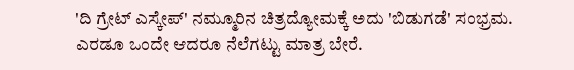'ದಿ ಗ್ರೇಟ್ ಎಸ್ಕೇಪ್‌' ನಮ್ಮೂರಿನ ಚಿತ್ರದ್ಯೋಮಕ್ಕೆ ಅದು 'ಬಿಡುಗಡೆ' ಸಂಭ್ರಮ. ಎರಡೂ ಒಂದೇ ಆದರೂ ನೆಲೆಗಟ್ಟು ಮಾತ್ರ ಬೇರೆ.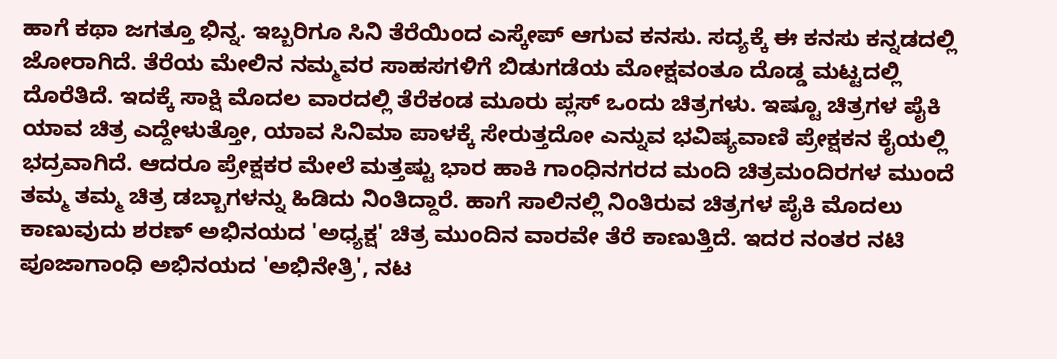ಹಾಗೆ ಕಥಾ ಜಗತ್ತೂ ಭಿನ್ನ. ಇಬ್ಬರಿಗೂ ಸಿನಿ ತೆರೆಯಿಂದ ಎಸ್ಕೇಪ್ ಆಗುವ ಕನಸು. ಸದ್ಯಕ್ಕೆ ಈ ಕನಸು ಕನ್ನಡದಲ್ಲಿ ಜೋರಾಗಿದೆ. ತೆರೆಯ ಮೇಲಿನ ನಮ್ಮವರ ಸಾಹಸಗಳಿಗೆ ಬಿಡುಗಡೆಯ ಮೋಕ್ಷವಂತೂ ದೊಡ್ಡ ಮಟ್ಟದಲ್ಲಿ ದೊರೆತಿದೆ. ಇದಕ್ಕೆ ಸಾಕ್ಷಿ ಮೊದಲ ವಾರದಲ್ಲಿ ತೆರೆಕಂಡ ಮೂರು ಪ್ಲಸ್ ಒಂದು ಚಿತ್ರಗಳು. ಇಷ್ಟೂ ಚಿತ್ರಗಳ ಪೈಕಿ ಯಾವ ಚಿತ್ರ ಎದ್ದೇಳುತ್ತೋ, ಯಾವ ಸಿನಿಮಾ ಪಾಳಕ್ಕೆ ಸೇರುತ್ತದೋ ಎನ್ನುವ ಭವಿಷ್ಯವಾಣಿ ಪ್ರೇಕ್ಷಕನ ಕೈಯಲ್ಲಿ ಭದ್ರವಾಗಿದೆ. ಆದರೂ ಪ್ರೇಕ್ಷಕರ ಮೇಲೆ ಮತ್ತಷ್ಟು ಭಾರ ಹಾಕಿ ಗಾಂಧಿನಗರದ ಮಂದಿ ಚಿತ್ರಮಂದಿರಗಳ ಮುಂದೆ ತಮ್ಮ ತಮ್ಮ ಚಿತ್ರ ಡಬ್ಬಾಗಳನ್ನು ಹಿಡಿದು ನಿಂತಿದ್ದಾರೆ. ಹಾಗೆ ಸಾಲಿನಲ್ಲಿ ನಿಂತಿರುವ ಚಿತ್ರಗಳ ಪೈಕಿ ಮೊದಲು ಕಾಣುವುದು ಶರಣ್ ಅಭಿನಯದ 'ಅಧ್ಯಕ್ಷ' ಚಿತ್ರ ಮುಂದಿನ ವಾರವೇ ತೆರೆ ಕಾಣುತ್ತಿದೆ. ಇದರ ನಂತರ ನಟಿ ಪೂಜಾಗಾಂಧಿ ಅಭಿನಯದ 'ಅಭಿನೇತ್ರಿ', ನಟ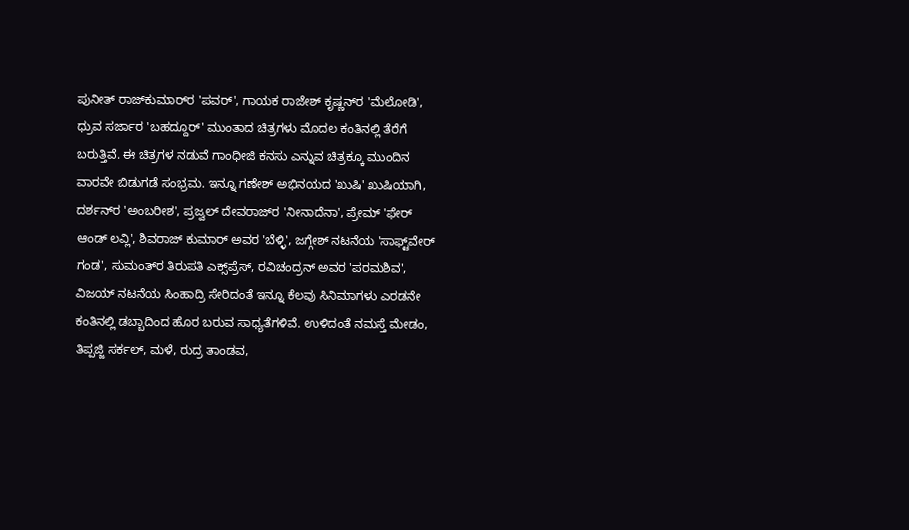ಪುನೀತ್ ರಾಜ್‌ಕುಮಾರ್‌ರ 'ಪವರ್‌', ಗಾಯಕ ರಾಜೇಶ್ ಕೃಷ್ಣನ್‌ರ 'ಮೆಲೋಡಿ', ಧ್ರುವ ಸರ್ಜಾರ 'ಬಹದ್ದೂರ್‌' ಮುಂತಾದ ಚಿತ್ರಗಳು ಮೊದಲ ಕಂತಿನಲ್ಲಿ ತೆರೆಗೆ ಬರುತ್ತಿವೆ. ಈ ಚಿತ್ರಗಳ ನಡುವೆ ಗಾಂಧೀಜಿ ಕನಸು ಎನ್ನುವ ಚಿತ್ರಕ್ಕೂ ಮುಂದಿನ ವಾರವೇ ಬಿಡುಗಡೆ ಸಂಭ್ರಮ. ಇನ್ನೂ ಗಣೇಶ್ ಅಭಿನಯದ 'ಖುಷಿ' ಖುಷಿಯಾಗಿ, ದರ್ಶನ್‌ರ 'ಅಂಬರೀಶ', ಪ್ರಜ್ವಲ್ ದೇವರಾಜ್‌ರ 'ನೀನಾದೆನಾ', ಪ್ರೇಮ್ 'ಫೇರ್ ಆಂಡ್ ಲವ್ಲಿ', ಶಿವರಾಜ್ ಕುಮಾರ್ ಅವರ 'ಬೆಳ್ಳಿ', ಜಗ್ಗೇಶ್ ನಟನೆಯ 'ಸಾಫ್ಟ್‌ವೇರ್ ಗಂಡ', ಸುಮಂತ್‌ರ ತಿರುಪತಿ ಎಕ್ಸ್‌ಪ್ರೆಸ್, ರವಿಚಂದ್ರನ್ ಅವರ 'ಪರಮಶಿವ', ವಿಜಯ್ ನಟನೆಯ ಸಿಂಹಾದ್ರಿ ಸೇರಿದಂತೆ ಇನ್ನೂ ಕೆಲವು ಸಿನಿಮಾಗಳು ಎರಡನೇ ಕಂತಿನಲ್ಲಿ ಡಬ್ಬಾದಿಂದ ಹೊರ ಬರುವ ಸಾಧ್ಯತೆಗಳಿವೆ. ಉಳಿದಂತೆ ನಮಸ್ತೆ ಮೇಡಂ, ತಿಪ್ಪಜ್ಜಿ ಸರ್ಕಲ್, ಮಳೆ, ರುದ್ರ ತಾಂಡವ,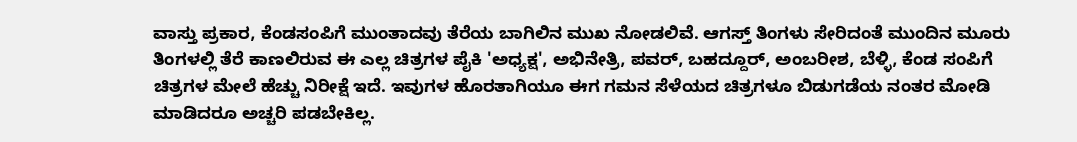ವಾಸ್ತು ಪ್ರಕಾರ, ಕೆಂಡಸಂಪಿಗೆ ಮುಂತಾದವು ತೆರೆಯ ಬಾಗಿಲಿನ ಮುಖ ನೋಡಲಿವೆ. ಆಗಸ್ತ್ ತಿಂಗಳು ಸೇರಿದಂತೆ ಮುಂದಿನ ಮೂರು ತಿಂಗಳಲ್ಲಿ ತೆರೆ ಕಾಣಲಿರುವ ಈ ಎಲ್ಲ ಚಿತ್ರಗಳ ಪೈಕಿ 'ಅಧ್ಯಕ್ಷ', ಅಭಿನೇತ್ರಿ, ಪವರ್, ಬಹದ್ದೂರ್, ಅಂಬರೀಶ, ಬೆಳ್ಳಿ, ಕೆಂಡ ಸಂಪಿಗೆ ಚಿತ್ರಗಳ ಮೇಲೆ ಹೆಚ್ಚು ನಿರೀಕ್ಷೆ ಇದೆ. ಇವುಗಳ ಹೊರತಾಗಿಯೂ ಈಗ ಗಮನ ಸೆಳೆಯದ ಚಿತ್ರಗಳೂ ಬಿಡುಗಡೆಯ ನಂತರ ಮೋಡಿ ಮಾಡಿದರೂ ಅಚ್ಚರಿ ಪಡಬೇಕಿಲ್ಲ.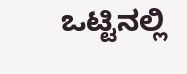ಒಟ್ಟಿನಲ್ಲಿ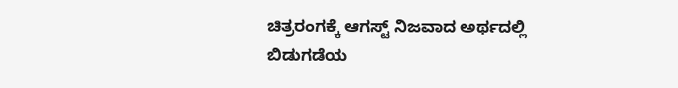ಚಿತ್ರರಂಗಕ್ಕೆ ಆಗಸ್ಟ್ ನಿಜವಾದ ಅರ್ಥದಲ್ಲಿ ಬಿಡುಗಡೆಯ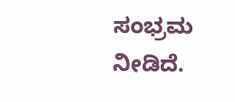ಸಂಭ್ರಮ ನೀಡಿದೆ.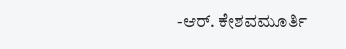-ಆರ್. ಕೇಶವಮೂರ್ತಿ